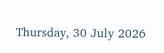Thursday, 30 July 2026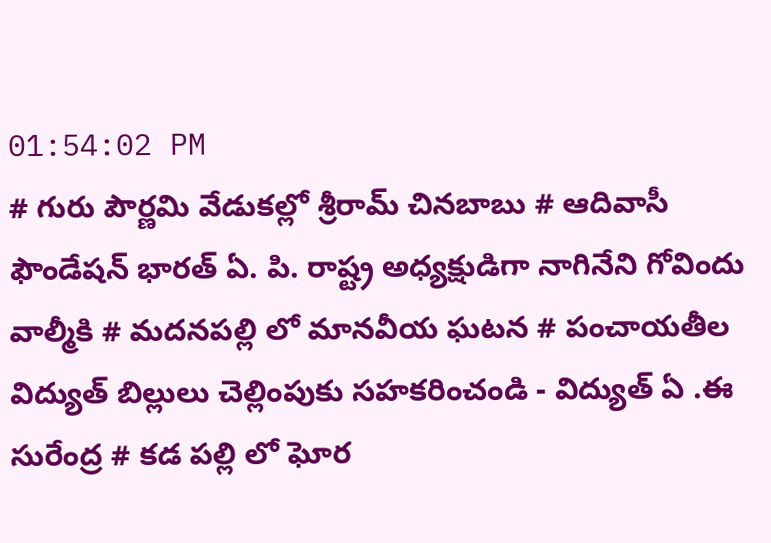01:54:02 PM
# గురు పౌర్ణమి వేడుకల్లో శ్రీరామ్ చినబాబు # ఆదివాసీ ఫౌండేషన్ భారత్ ఏ. పి. రాష్ట్ర అధ్యక్షుడిగా నాగినేని గోవిందు వాల్మీకి # మదనపల్లి లో మానవీయ ఘటన # పంచాయతీల విద్యుత్ బిల్లులు చెల్లింపుకు సహకరించండి - విద్యుత్ ఏ .ఈ సురేంద్ర # కడ పల్లి లో ఘోర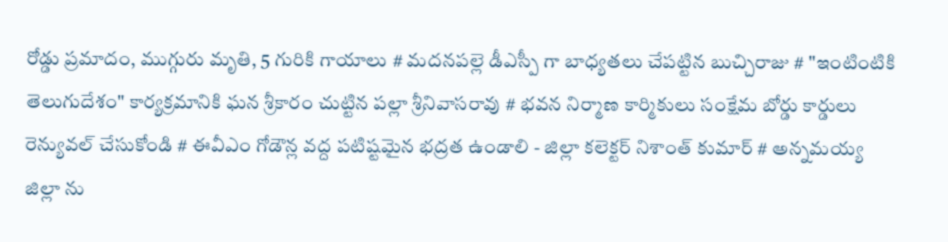రోడ్డు ప్రమాదం, ముగ్గురు మృతి, 5 గురికి గాయాలు # మదనపల్లె డీఎస్పీ గా బాధ్యతలు చేపట్టిన బుచ్చిరాజు # "ఇంటింటికి తెలుగుదేశం" కార్యక్రమానికి ఘన శ్రీకారం చుట్టిన పల్లా శ్రీనివాసరావు # భవన నిర్మాణ కార్మికులు సంక్షేమ బోర్డు కార్డులు రెన్యువల్ చేసుకోండి # ఈవీఎం గోడౌన్ల వద్ద పటిష్టమైన భద్రత ఉండాలి - జిల్లా కలెక్టర్ నిశాంత్ కుమార్ # అన్నమయ్య జిల్లా ను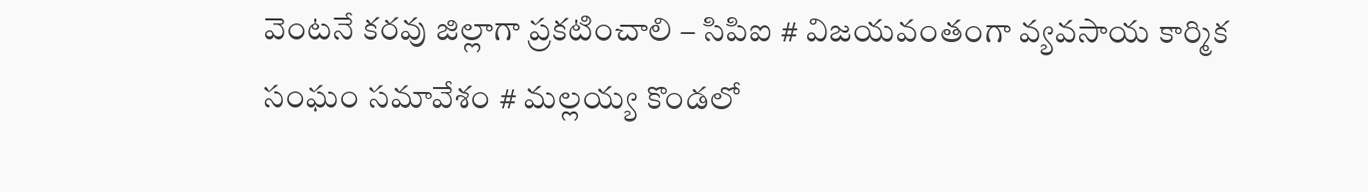వెంటనే కరవు జిల్లాగా ప్రకటించాలి – సిపిఐ # విజయవంతంగా వ్యవసాయ కార్మిక సంఘం సమావేశం # మల్లయ్య కొండలో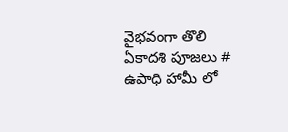వైభవంగా తొలి ఏకాదశి పూజలు # ఉపాధి హామీ లో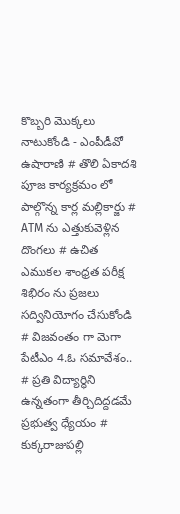కొబ్బరి మొక్కలు నాటుకోండి - ఎంపీడీవో ఉషారాణి # తొలి ఏకాదశి పూజ కార్యక్రమం లో పాల్గొన్న కార్ల మల్లికార్జు # ATM ను ఎత్తుకువెళ్లిన దొంగలు # ఉచిత ఎముకల శాంధ్రత పరీక్ష శిభిరం ను ప్రజలు సద్వినియోగం చేసుకోండి # విజవంతం గా మెగా పేటీఎం 4.ఓ సమావేశం.. # ప్రతి విద్యార్థిని ఉన్నతంగా తీర్చిదిద్దడమే ప్రభుత్వ ధ్యేయం # కుక్కరాజుపల్లి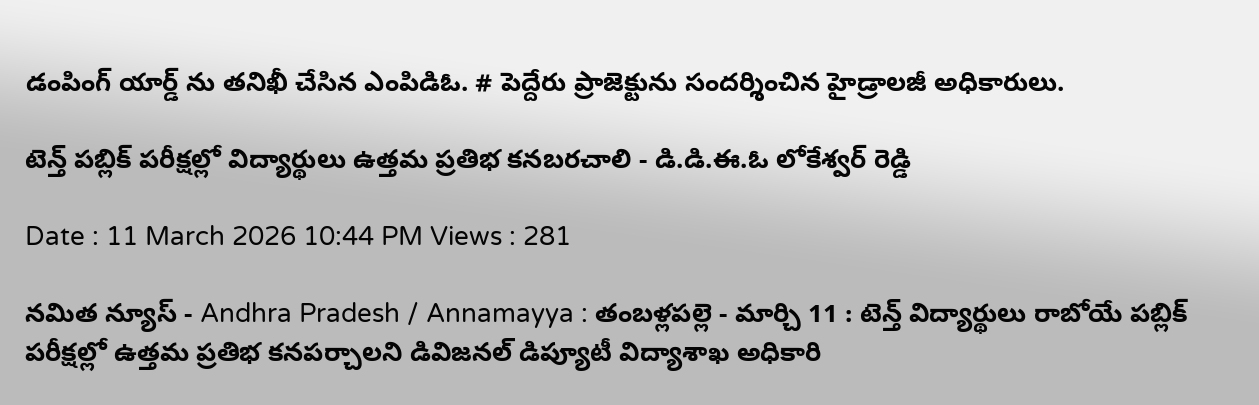డంపింగ్ యార్డ్ ను తనిఖీ చేసిన ఎంపిడిఓ. # పెద్దేరు ప్రాజెక్టును సందర్శించిన హైడ్రాలజీ అధికారులు.

టెన్త్ పబ్లిక్ పరీక్షల్లో విద్యార్థులు ఉత్తమ ప్రతిభ కనబరచాలి - డి.డి.ఈ.ఓ లోకేశ్వర్ రెడ్డి

Date : 11 March 2026 10:44 PM Views : 281

నమిత న్యూస్ - Andhra Pradesh / Annamayya : తంబళ్లపల్లె - మార్చి 11 : టెన్త్ విద్యార్థులు రాబోయే పబ్లిక్ పరీక్షల్లో ఉత్తమ ప్రతిభ కనపర్చాలని డివిజనల్ డిప్యూటీ విద్యాశాఖ అధికారి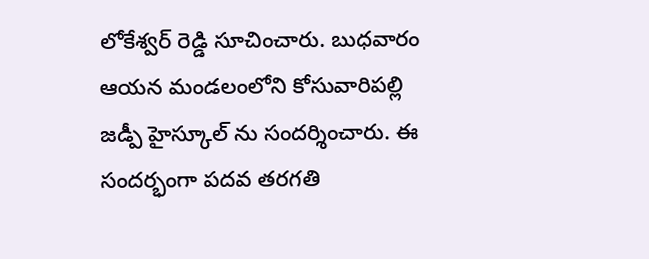లోకేశ్వర్ రెడ్డి సూచించారు. బుధవారం ఆయన మండలంలోని కోసువారిపల్లి జడ్పీ హైస్కూల్ ను సందర్శించారు. ఈ సందర్భంగా పదవ తరగతి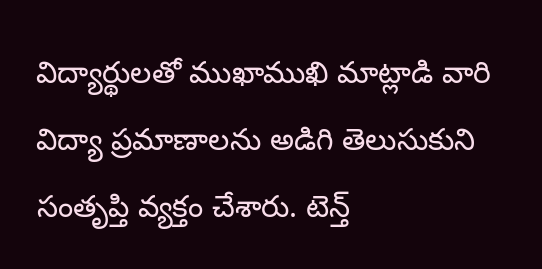విద్యార్థులతో ముఖాముఖి మాట్లాడి వారి విద్యా ప్రమాణాలను అడిగి తెలుసుకుని సంతృప్తి వ్యక్తం చేశారు. టెన్త్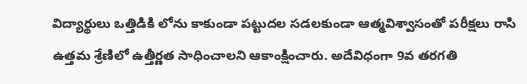విద్యార్థులు ఒత్తిడికి లోను కాకుండా పట్టుదల సడలకుండా ఆత్మవిశ్వాసంతో పరీక్షలు రాసి ఉత్తమ శ్రేణిలో ఉత్తీర్ణత సాధించాలని ఆకాంక్షించారు. అదేవిధంగా 9వ తరగతి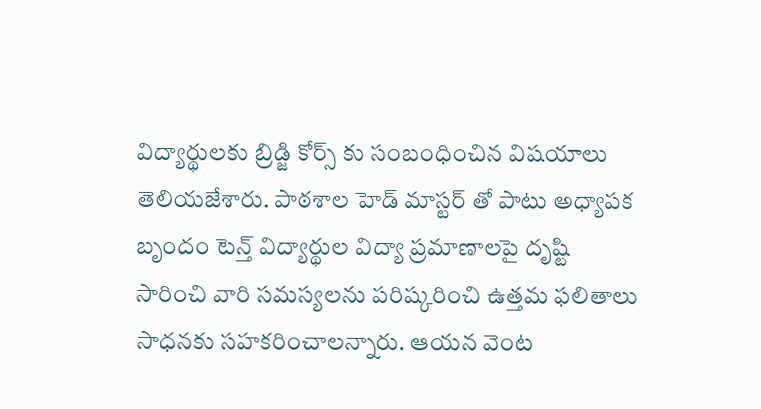విద్యార్థులకు బ్రిడ్జి కోర్స్ కు సంబంధించిన విషయాలు తెలియజేశారు. పాఠశాల హెడ్ మాస్టర్ తో పాటు అధ్యాపక బృందం టెన్త్ విద్యార్థుల విద్యా ప్రమాణాలపై దృష్టి సారించి వారి సమస్యలను పరిష్కరించి ఉత్తమ ఫలితాలు సాధనకు సహకరించాలన్నారు. ఆయన వెంట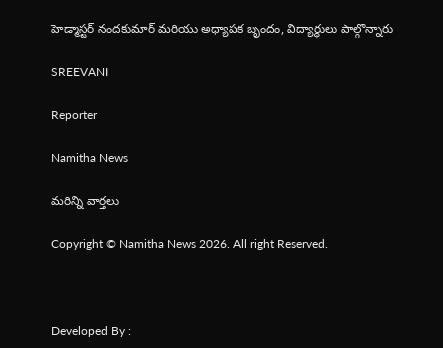హెడ్మాస్టర్ నందకుమార్ మరియు అధ్యాపక బృందం, విద్యార్థులు పాల్గొన్నారు

SREEVANI

Reporter

Namitha News

మరిన్ని వార్తలు

Copyright © Namitha News 2026. All right Reserved.



Developed By :